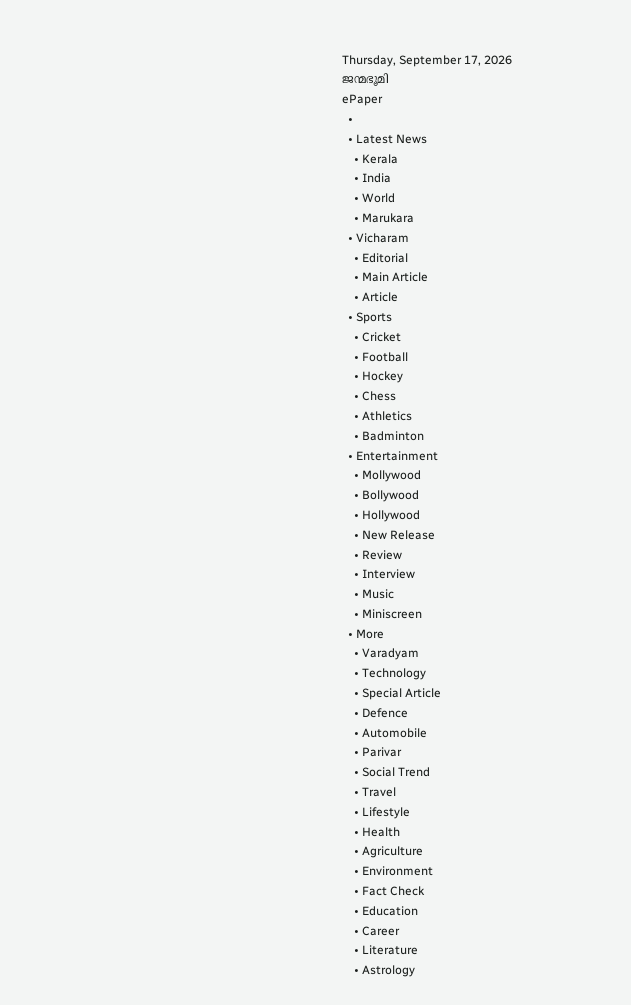Thursday, September 17, 2026
ജന്മഭൂമി
ePaper
  •
  • Latest News
    • Kerala
    • India
    • World
    • Marukara
  • Vicharam
    • Editorial
    • Main Article
    • Article
  • Sports
    • Cricket
    • Football
    • Hockey
    • Chess
    • Athletics
    • Badminton
  • Entertainment
    • Mollywood
    • Bollywood
    • Hollywood
    • New Release
    • Review
    • Interview
    • Music
    • Miniscreen
  • More
    • Varadyam
    • Technology
    • Special Article
    • Defence
    • Automobile
    • Parivar
    • Social Trend
    • Travel
    • Lifestyle
    • Health
    • Agriculture
    • Environment
    • Fact Check
    • Education
    • Career
    • Literature
    • Astrology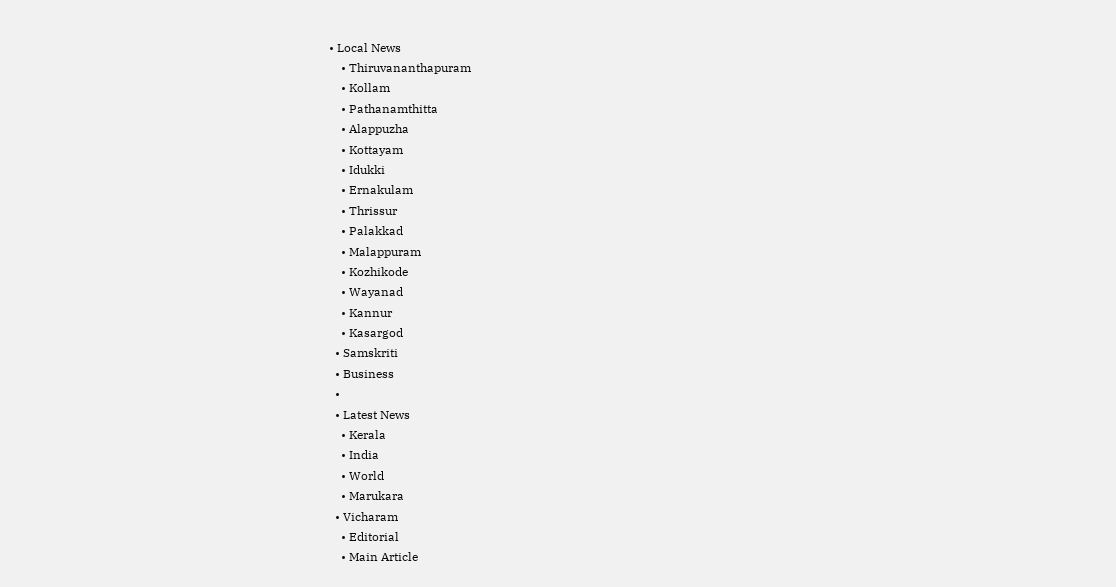• Local News
    • Thiruvananthapuram
    • Kollam
    • Pathanamthitta
    • Alappuzha
    • Kottayam
    • Idukki
    • Ernakulam
    • Thrissur
    • Palakkad
    • Malappuram
    • Kozhikode
    • Wayanad
    • Kannur
    • Kasargod
  • Samskriti
  • Business
  •
  • Latest News
    • Kerala
    • India
    • World
    • Marukara
  • Vicharam
    • Editorial
    • Main Article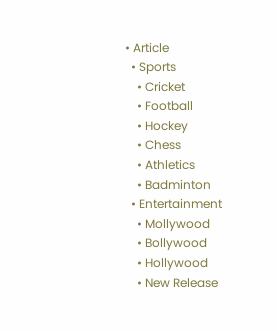• Article
  • Sports
    • Cricket
    • Football
    • Hockey
    • Chess
    • Athletics
    • Badminton
  • Entertainment
    • Mollywood
    • Bollywood
    • Hollywood
    • New Release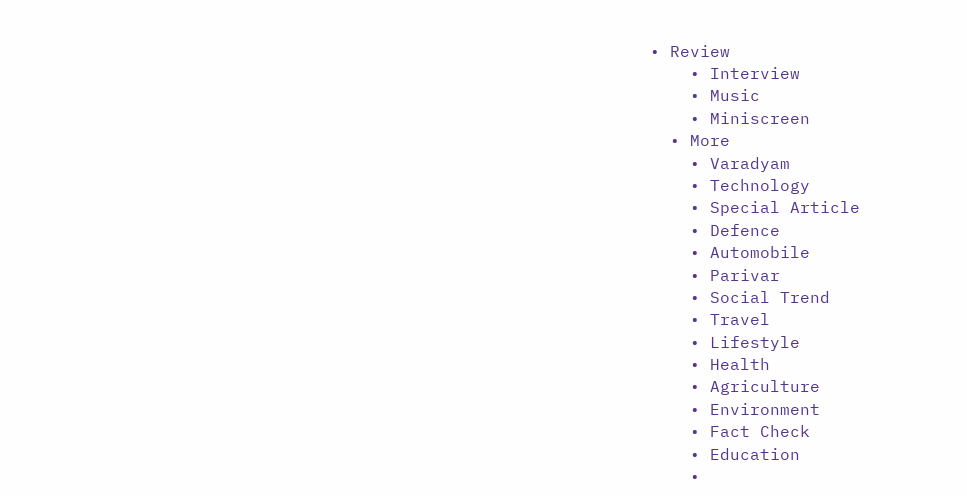• Review
    • Interview
    • Music
    • Miniscreen
  • More
    • Varadyam
    • Technology
    • Special Article
    • Defence
    • Automobile
    • Parivar
    • Social Trend
    • Travel
    • Lifestyle
    • Health
    • Agriculture
    • Environment
    • Fact Check
    • Education
    •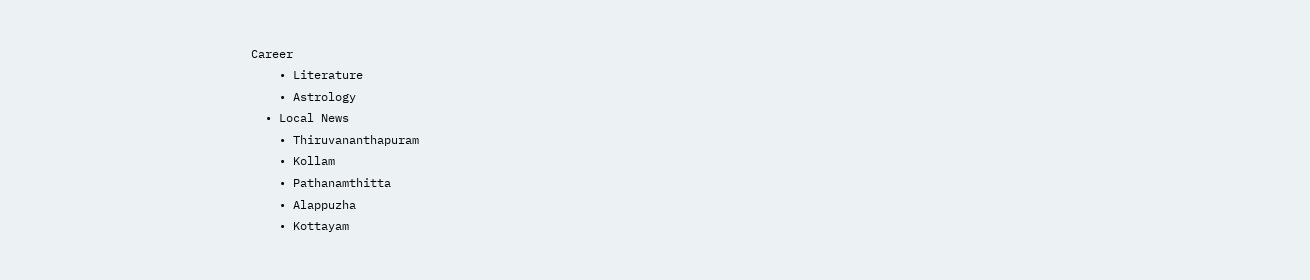Career
    • Literature
    • Astrology
  • Local News
    • Thiruvananthapuram
    • Kollam
    • Pathanamthitta
    • Alappuzha
    • Kottayam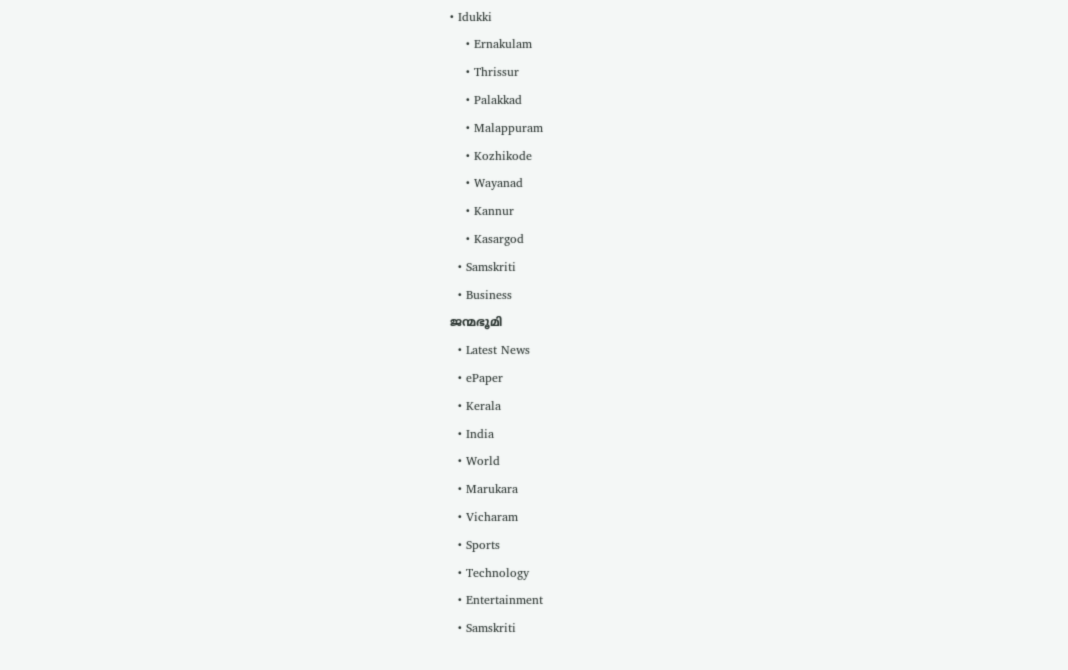• Idukki
    • Ernakulam
    • Thrissur
    • Palakkad
    • Malappuram
    • Kozhikode
    • Wayanad
    • Kannur
    • Kasargod
  • Samskriti
  • Business
ജന്മഭൂമി
  • Latest News
  • ePaper
  • Kerala
  • India
  • World
  • Marukara
  • Vicharam
  • Sports
  • Technology
  • Entertainment
  • Samskriti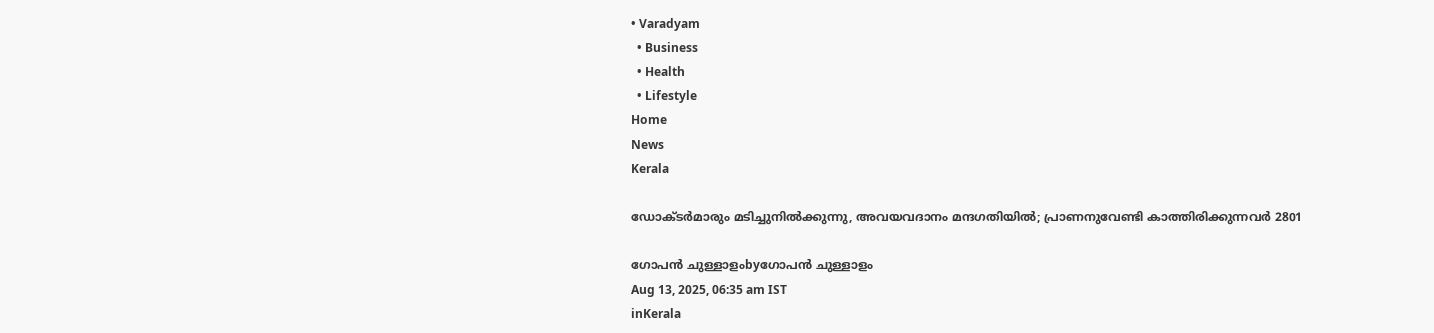• Varadyam
  • Business
  • Health
  • Lifestyle
Home
News
Kerala

ഡോക്ടര്‍മാരും മടിച്ചുനില്‍ക്കുന്നു, അവയവദാനം മന്ദഗതിയില്‍; പ്രാണനുവേണ്ടി കാത്തിരിക്കുന്നവര്‍ 2801

ഗോപന്‍ ചുള്ളാളംbyഗോപന്‍ ചുള്ളാളം
Aug 13, 2025, 06:35 am IST
inKerala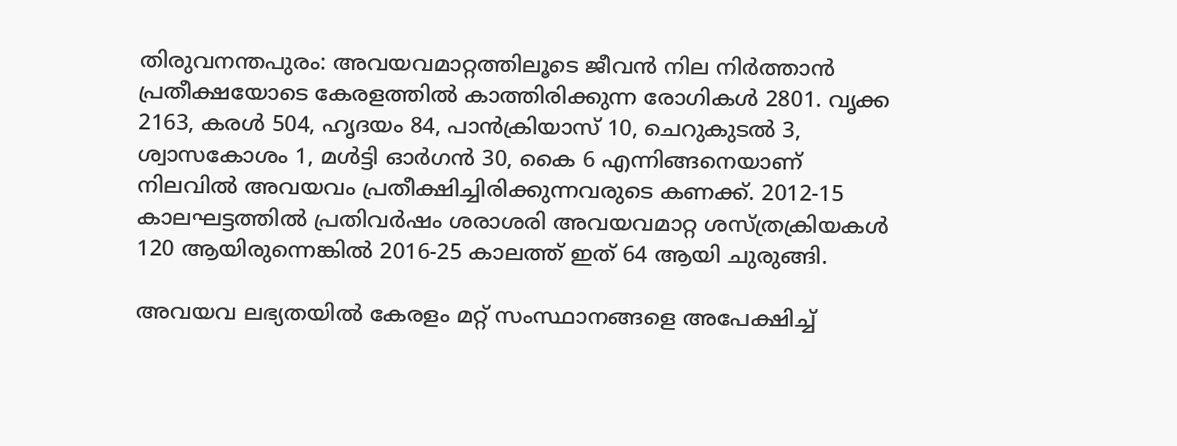തിരുവനന്തപുരം: അവയവമാറ്റത്തിലൂടെ ജീവന്‍ നില നിര്‍ത്താന്‍ പ്രതീക്ഷയോടെ കേരളത്തില്‍ കാത്തിരിക്കുന്ന രോഗികള്‍ 2801. വൃക്ക 2163, കരള്‍ 504, ഹൃദയം 84, പാന്‍ക്രിയാസ് 10, ചെറുകുടല്‍ 3, ശ്വാസകോശം 1, മള്‍ട്ടി ഓര്‍ഗന്‍ 30, കൈ 6 എന്നിങ്ങനെയാണ് നിലവില്‍ അവയവം പ്രതീക്ഷിച്ചിരിക്കുന്നവരുടെ കണക്ക്. 2012-15 കാലഘട്ടത്തില്‍ പ്രതിവര്‍ഷം ശരാശരി അവയവമാറ്റ ശസ്ത്രക്രിയകള്‍ 120 ആയിരുന്നെങ്കില്‍ 2016-25 കാലത്ത് ഇത് 64 ആയി ചുരുങ്ങി.

അവയവ ലഭ്യതയില്‍ കേരളം മറ്റ് സംസ്ഥാനങ്ങളെ അപേക്ഷിച്ച്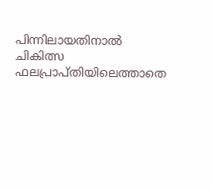പിന്നിലായതിനാല്‍ ചികിത്സ ഫലപ്രാപ്തിയിലെത്താതെ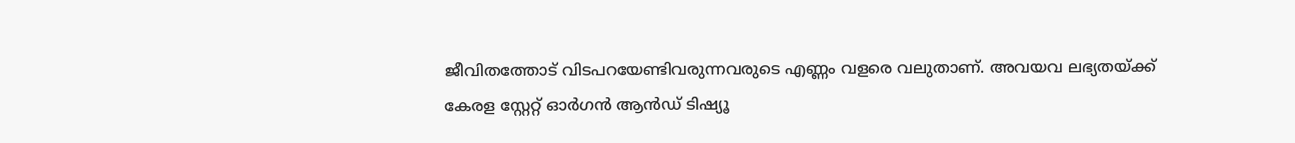ജീവിതത്തോട് വിടപറയേണ്ടിവരുന്നവരുടെ എണ്ണം വളരെ വലുതാണ്. അവയവ ലഭ്യതയ്‌ക്ക് കേരള സ്റ്റേറ്റ് ഓര്‍ഗന്‍ ആന്‍ഡ് ടിഷ്യൂ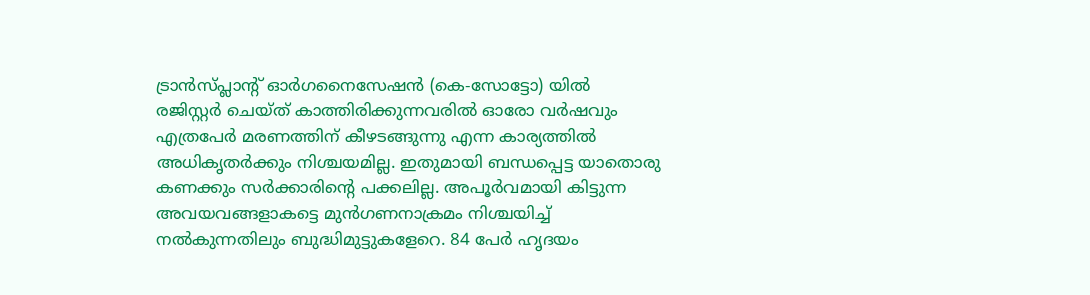ട്രാന്‍സ്പ്ലാന്റ് ഓര്‍ഗനൈസേഷന്‍ (കെ-സോട്ടോ) യില്‍ രജിസ്റ്റര്‍ ചെയ്ത് കാത്തിരിക്കുന്നവരില്‍ ഓരോ വര്‍ഷവും എത്രപേര്‍ മരണത്തിന് കീഴടങ്ങുന്നു എന്ന കാര്യത്തില്‍ അധികൃതര്‍ക്കും നിശ്ചയമില്ല. ഇതുമായി ബന്ധപ്പെട്ട യാതൊരു കണക്കും സര്‍ക്കാരിന്റെ പക്കലില്ല. അപൂര്‍വമായി കിട്ടുന്ന അവയവങ്ങളാകട്ടെ മുന്‍ഗണനാക്രമം നിശ്ചയിച്ച് നല്‍കുന്നതിലും ബുദ്ധിമുട്ടുകളേറെ. 84 പേര്‍ ഹൃദയം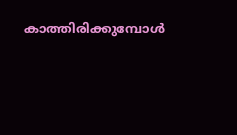കാത്തിരിക്കുമ്പോള്‍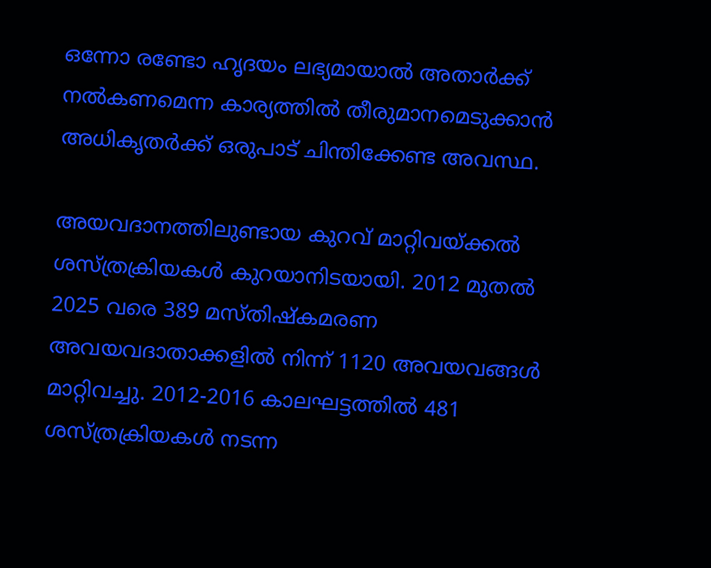ഒന്നോ രണ്ടോ ഹൃദയം ലഭ്യമായാല്‍ അതാര്‍ക്ക് നല്‍കണമെന്ന കാര്യത്തില്‍ തീരുമാനമെടുക്കാന്‍ അധികൃതര്‍ക്ക് ഒരുപാട് ചിന്തിക്കേണ്ട അവസ്ഥ.

അയവദാനത്തിലുണ്ടായ കുറവ് മാറ്റിവയ്‌ക്കല്‍ ശസ്ത്രക്രിയകള്‍ കുറയാനിടയായി. 2012 മുതല്‍ 2025 വരെ 389 മസ്തിഷ്‌കമരണ അവയവദാതാക്കളില്‍ നിന്ന് 1120 അവയവങ്ങള്‍ മാറ്റിവച്ചു. 2012-2016 കാലഘട്ടത്തില്‍ 481 ശസ്ത്രക്രിയകള്‍ നടന്ന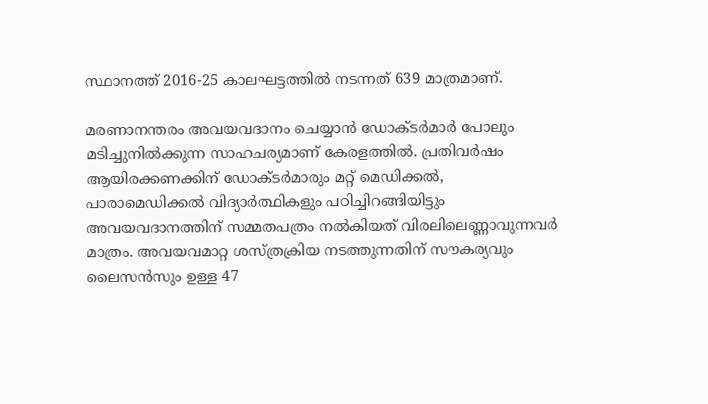സ്ഥാനത്ത് 2016-25 കാലഘട്ടത്തില്‍ നടന്നത് 639 മാത്രമാണ്.

മരണാനന്തരം അവയവദാനം ചെയ്യാന്‍ ഡോക്ടര്‍മാര്‍ പോലും മടിച്ചുനില്‍ക്കുന്ന സാഹചര്യമാണ് കേരളത്തില്‍. പ്രതിവര്‍ഷം ആയിരക്കണക്കിന് ഡോക്ടര്‍മാരും മറ്റ് മെഡിക്കല്‍, പാരാമെഡിക്കല്‍ വിദ്യാര്‍ത്ഥികളും പഠിച്ചിറങ്ങിയിട്ടും അവയവദാനത്തിന് സമ്മതപത്രം നല്‍കിയത് വിരലിലെണ്ണാവുന്നവര്‍ മാത്രം. അവയവമാറ്റ ശസ്ത്രക്രിയ നടത്തുന്നതിന് സൗകര്യവും ലൈസന്‍സും ഉള്ള 47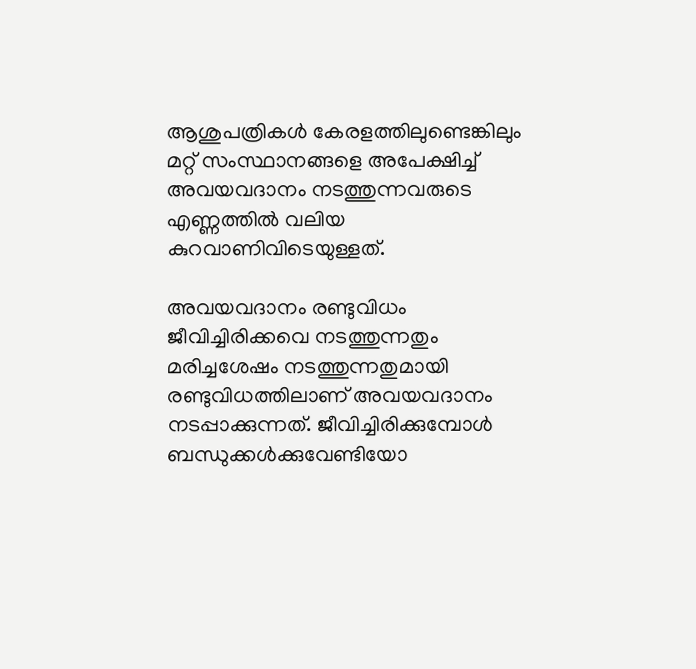ആശുപത്രികള്‍ കേരളത്തിലുണ്ടെങ്കിലും മറ്റ് സംസ്ഥാനങ്ങളെ അപേക്ഷിച്ച് അവയവദാനം നടത്തുന്നവരുടെ എണ്ണത്തില്‍ വലിയ കുറവാണിവിടെയുള്ളത്.

അവയവദാനം രണ്ടുവിധം
ജീവിച്ചിരിക്കവെ നടത്തുന്നതും മരിച്ചശേഷം നടത്തുന്നതുമായി രണ്ടുവിധത്തിലാണ് അവയവദാനം നടപ്പാക്കുന്നത്. ജീവിച്ചിരിക്കുമ്പോള്‍ ബന്ധുക്കള്‍ക്കുവേണ്ടിയോ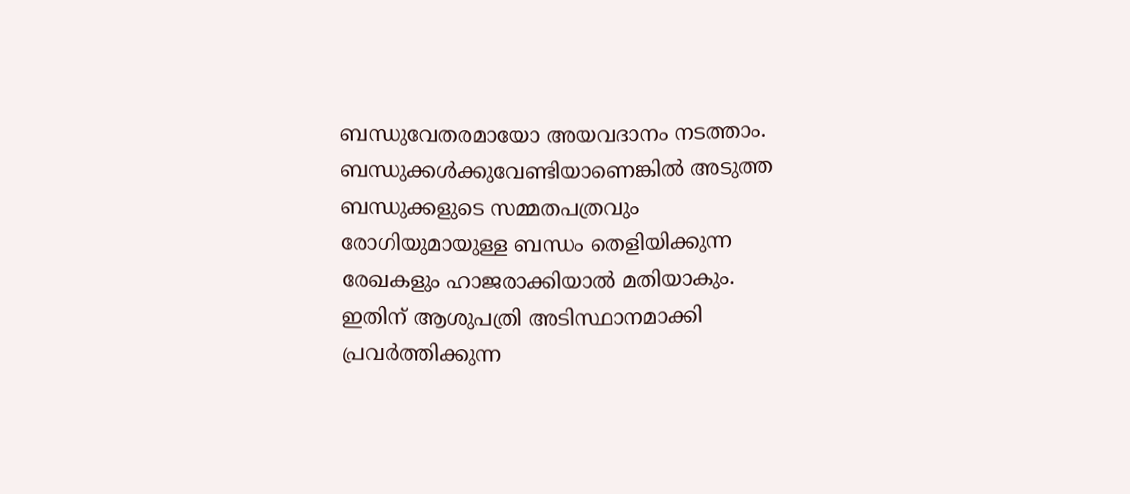ബന്ധുവേതരമായോ അയവദാനം നടത്താം. ബന്ധുക്കള്‍ക്കുവേണ്ടിയാണെങ്കില്‍ അടുത്ത ബന്ധുക്കളുടെ സമ്മതപത്രവും രോഗിയുമായുള്ള ബന്ധം തെളിയിക്കുന്ന രേഖകളും ഹാജരാക്കിയാല്‍ മതിയാകും. ഇതിന് ആശുപത്രി അടിസ്ഥാനമാക്കി പ്രവര്‍ത്തിക്കുന്ന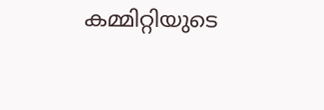കമ്മിറ്റിയുടെ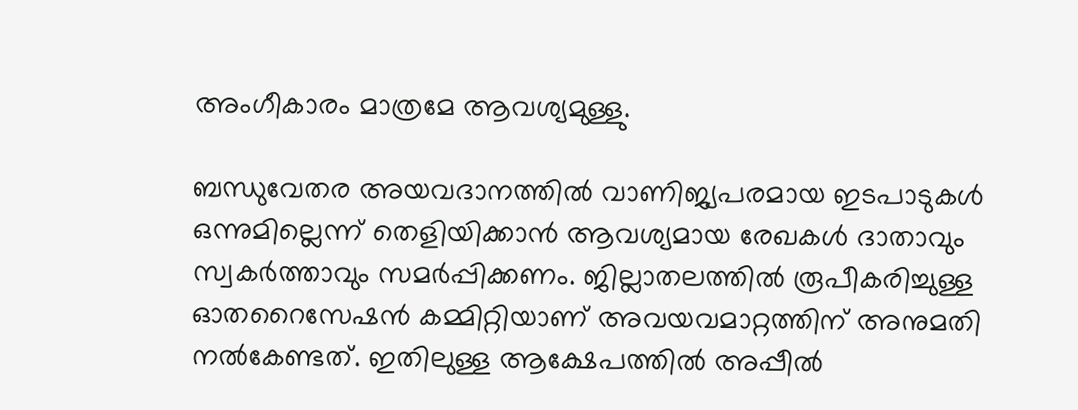അംഗീകാരം മാത്രമേ ആവശ്യമുള്ളു.

ബന്ധുവേതര അയവദാനത്തില്‍ വാണിജ്യപരമായ ഇടപാടുകള്‍ ഒന്നുമില്ലെന്ന് തെളിയിക്കാന്‍ ആവശ്യമായ രേഖകള്‍ ദാതാവും സ്വകര്‍ത്താവും സമര്‍പ്പിക്കണം. ജില്ലാതലത്തില്‍ രൂപീകരിച്ചുള്ള ഓതറൈസേഷന്‍ കമ്മിറ്റിയാണ് അവയവമാറ്റത്തിന് അനുമതി നല്‍കേണ്ടത്. ഇതിലുള്ള ആക്ഷേപത്തില്‍ അപ്പീല്‍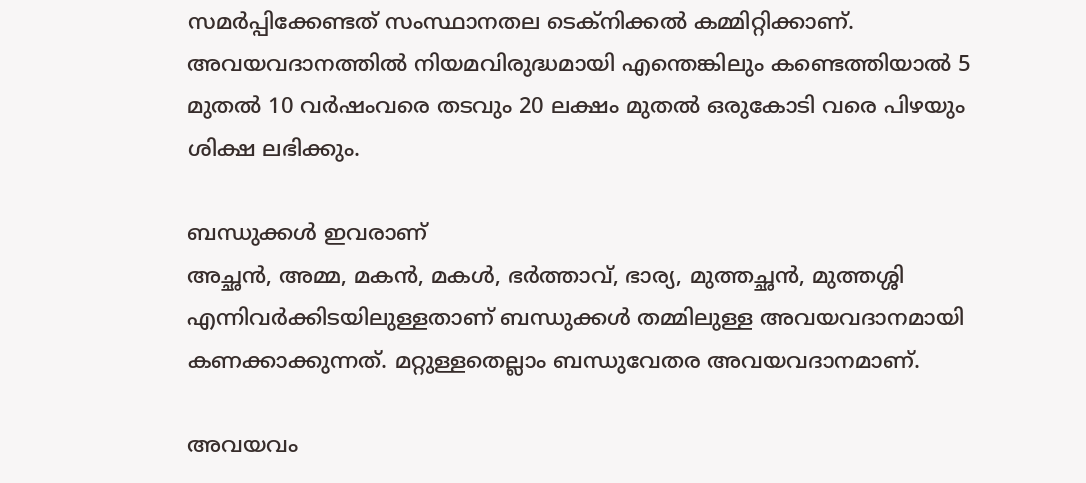സമര്‍പ്പിക്കേണ്ടത് സംസ്ഥാനതല ടെക്‌നിക്കല്‍ കമ്മിറ്റിക്കാണ്. അവയവദാനത്തില്‍ നിയമവിരുദ്ധമായി എന്തെങ്കിലും കണ്ടെത്തിയാല്‍ 5 മുതല്‍ 10 വര്‍ഷംവരെ തടവും 20 ലക്ഷം മുതല്‍ ഒരുകോടി വരെ പിഴയും ശിക്ഷ ലഭിക്കും.

ബന്ധുക്കള്‍ ഇവരാണ്
അച്ഛന്‍, അമ്മ, മകന്‍, മകള്‍, ഭര്‍ത്താവ്, ഭാര്യ, മുത്തച്ഛന്‍, മുത്തശ്ശി എന്നിവര്‍ക്കിടയിലുള്ളതാണ് ബന്ധുക്കള്‍ തമ്മിലുള്ള അവയവദാനമായി കണക്കാക്കുന്നത്. മറ്റുള്ളതെല്ലാം ബന്ധുവേതര അവയവദാനമാണ്.

അവയവം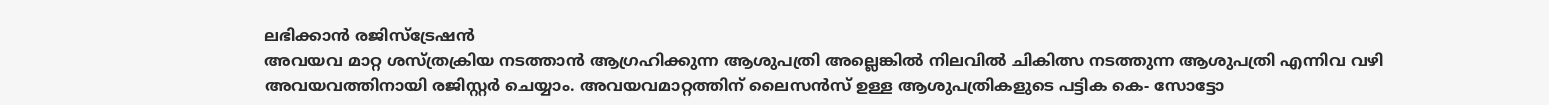ലഭിക്കാന്‍ രജിസ്‌ട്രേഷന്‍
അവയവ മാറ്റ ശസ്ത്രക്രിയ നടത്താന്‍ ആഗ്രഹിക്കുന്ന ആശുപത്രി അല്ലെങ്കില്‍ നിലവില്‍ ചികിത്സ നടത്തുന്ന ആശുപത്രി എന്നിവ വഴി അവയവത്തിനായി രജിസ്റ്റര്‍ ചെയ്യാം. അവയവമാറ്റത്തിന് ലൈസന്‍സ് ഉള്ള ആശുപത്രികളുടെ പട്ടിക കെ- സോട്ടോ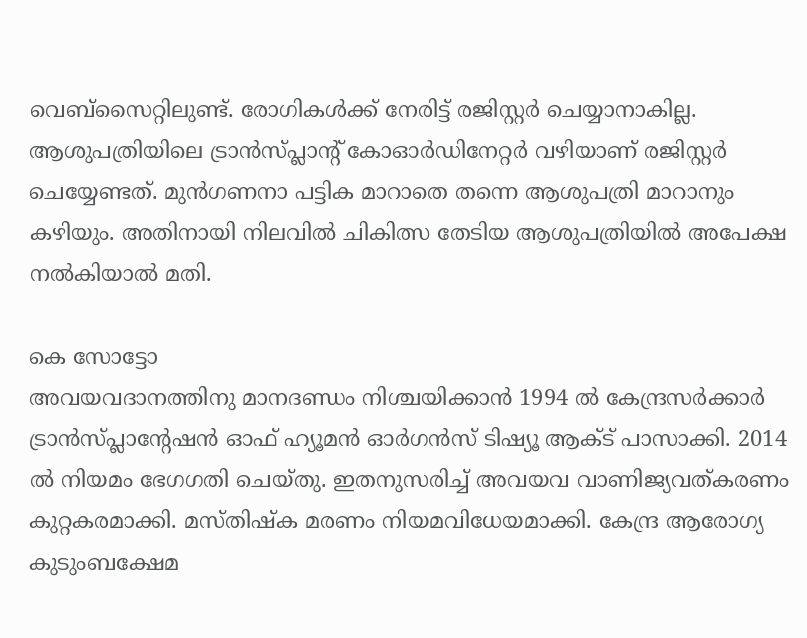വെബ്‌സൈറ്റിലുണ്ട്. രോഗികള്‍ക്ക് നേരിട്ട് രജിസ്റ്റര്‍ ചെയ്യാനാകില്ല. ആശുപത്രിയിലെ ട്രാന്‍സ്പ്ലാന്റ് കോഓര്‍ഡിനേറ്റര്‍ വഴിയാണ് രജിസ്റ്റര്‍ ചെയ്യേണ്ടത്. മുന്‍ഗണനാ പട്ടിക മാറാതെ തന്നെ ആശുപത്രി മാറാനും കഴിയും. അതിനായി നിലവില്‍ ചികിത്സ തേടിയ ആശുപത്രിയില്‍ അപേക്ഷ നല്‍കിയാല്‍ മതി.

കെ സോട്ടോ
അവയവദാനത്തിനു മാനദണ്ഡം നിശ്ചയിക്കാന്‍ 1994 ല്‍ കേന്ദ്രസര്‍ക്കാര്‍ ട്രാന്‍സ്പ്ലാന്റേഷന്‍ ഓഫ് ഹ്യൂമന്‍ ഓര്‍ഗന്‍സ് ടിഷ്യൂ ആക്ട് പാസാക്കി. 2014 ല്‍ നിയമം ഭേഗഗതി ചെയ്തു. ഇതനുസരിച്ച് അവയവ വാണിജ്യവത്കരണം കുറ്റകരമാക്കി. മസ്തിഷ്‌ക മരണം നിയമവിധേയമാക്കി. കേന്ദ്ര ആരോഗ്യ കുടുംബക്ഷേമ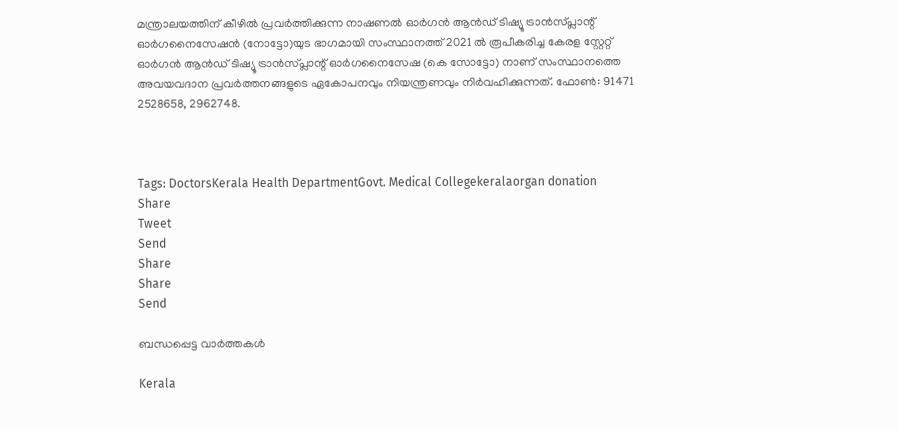മന്ത്രാലയത്തിന് കീഴില്‍ പ്രവര്‍ത്തിക്കുന്ന നാഷണല്‍ ഓര്‍ഗന്‍ ആന്‍ഡ് ടിഷ്യൂ ട്രാന്‍സ്പ്ലാന്റ് ഓര്‍ഗനൈസേഷന്‍ (നോട്ടോ)യുട ഭാഗമായി സംസ്ഥാനത്ത് 2021 ല്‍ രൂപീകരിച്ച കേരള സ്റ്റേറ്റ് ഓര്‍ഗന്‍ ആന്‍ഡ് ടിഷ്യൂ ട്രാന്‍സ്പ്ലാന്റ് ഓര്‍ഗനൈസേഷ (കെ സോട്ടോ) നാണ് സംസ്ഥാനത്തെ അവയവദാന പ്രവര്‍ത്തനങ്ങളുടെ ഏകോപനവും നിയന്ത്രണവും നിര്‍വഹിക്കുന്നത്. ഫോണ്‍: 91471 2528658, 2962748.



Tags: DoctorsKerala Health DepartmentGovt. Medical Collegekeralaorgan donation
Share
Tweet
Send
Share
Share
Send

ബന്ധപ്പെട്ട വാര്‍ത്തകള്‍

Kerala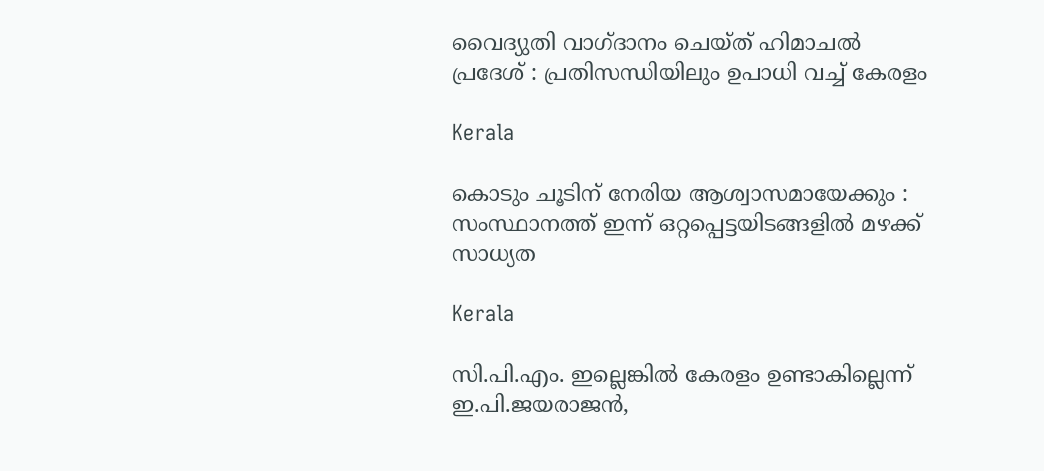വൈദ്യുതി വാഗ്ദാനം ചെയ്ത് ഹിമാചല്‍ പ്രദേശ് : പ്രതിസന്ധിയിലും ഉപാധി വച്ച് കേരളം

Kerala

കൊടും ചൂടിന് നേരിയ ആശ്വാസമായേക്കും : സംസ്ഥാനത്ത് ഇന്ന് ഒറ്റപ്പെട്ടയിടങ്ങളില്‍ മഴക്ക് സാധ്യത

Kerala

സി.പി.എം. ഇല്ലെങ്കില്‍ കേരളം ഉണ്ടാകില്ലെന്ന് ഇ.പി.ജയരാജന്‍,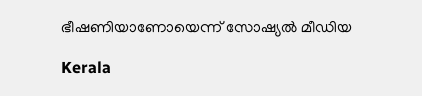ഭീഷണിയാണോയെന്ന് സോഷ്യല്‍ മീഡിയ

Kerala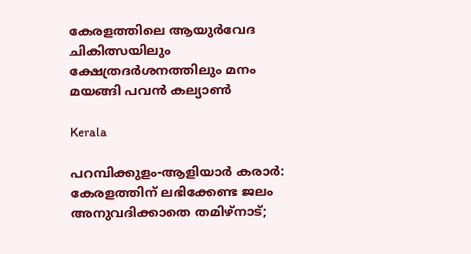കേരളത്തിലെ ആയുര്‍വേദ ചികിത്സയിലും ക്ഷേത്രദര്‍ശനത്തിലും മനം മയങ്ങി പവന്‍ കല്യാണ്‍

Kerala

പറമ്പിക്കുളം-ആളിയാര്‍ കരാര്‍: കേരളത്തിന് ലഭിക്കേണ്ട ജലം അനുവദിക്കാതെ തമിഴ്നാട്;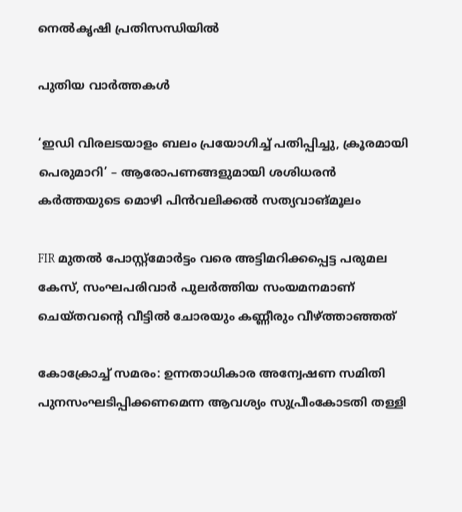നെല്‍കൃഷി പ്രതിസന്ധിയില്‍

പുതിയ വാര്‍ത്തകള്‍

‘ഇഡി വിരലടയാളം ബലം പ്രയോഗിച്ച് പതിപ്പിച്ചു, ക്രൂരമായി പെരുമാറി’ – ആരോപണങ്ങളുമായി ശശിധരൻ കർത്തയുടെ മൊഴി പിൻവലിക്കൽ സത്യവാങ്മൂലം

FIR മുതൽ പോസ്റ്റ്‌മോർട്ടം വരെ അട്ടിമറിക്കപ്പെട്ട പരുമല കേസ്, സംഘപരിവാർ പുലർത്തിയ സംയമനമാണ് ചെയ്തവന്റെ വീട്ടിൽ ചോരയും കണ്ണീരും വീഴ്‌ത്താഞ്ഞത്

കോക്രോച്ച് സമരം: ഉന്നതാധികാര അന്വേഷണ സമിതി പുനസംഘടിപ്പിക്കണമെന്ന ആവശ്യം സുപ്രീംകോടതി തള്ളി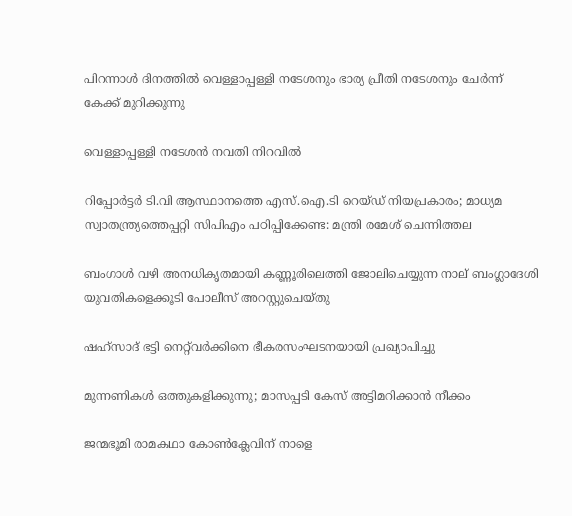പിറന്നാള്‍ ദിനത്തില്‍ വെള്ളാപ്പള്ളി നടേശനും ഭാര്യ പ്രീതി നടേശനും ചേര്‍ന്ന് കേക്ക് മുറിക്കുന്നു

വെള്ളാപ്പള്ളി നടേശന്‍ നവതി നിറവില്‍

റിപ്പോർട്ടർ ടി.വി ആസ്ഥാനത്തെ എസ്.ഐ.ടി റെയ്ഡ് നിയപ്രകാരം; മാധ്യമ സ്വാതന്ത്ര്യത്തെപ്പറ്റി സിപിഎം പഠിപ്പിക്കേണ്ട: മന്ത്രി രമേശ് ചെന്നിത്തല

ബംഗാൾ വഴി അനധികൃതമായി കണ്ണൂരിലെത്തി ജോലിചെയ്യുന്ന നാല് ബംഗ്ലാദേശി യുവതികളെക്കൂടി പോലീസ് അറസ്റ്റുചെയ്തു

ഷഹ്‌സാദ് ഭട്ടി നെറ്റ്‌വര്‍ക്കിനെ ഭീകരസംഘടനയായി പ്രഖ്യാപിച്ചു

മുന്നണികള്‍ ഒത്തുകളിക്കുന്നു; മാസപ്പടി കേസ് അട്ടിമറിക്കാന്‍ നീക്കം

ജന്മഭൂമി രാമകഥാ കോണ്‍ക്ലേവിന് നാളെ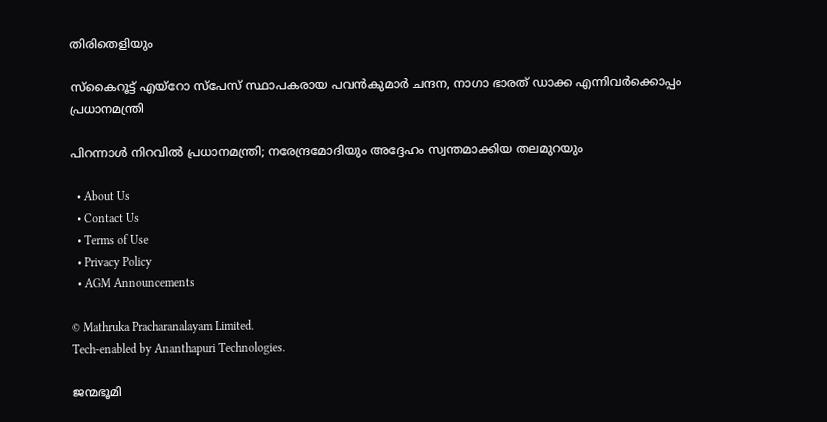തിരിതെളിയും

സ്‌കൈറൂട്ട് എയ്‌റോ സ്‌പേസ് സ്ഥാപകരായ പവന്‍കുമാര്‍ ചന്ദന, നാഗാ ഭാരത് ഡാക്ക എന്നിവര്‍ക്കൊപ്പം പ്രധാനമന്ത്രി

പിറന്നാള്‍ നിറവില്‍ പ്രധാനമന്ത്രി; നരേന്ദ്രമോദിയും അദ്ദേഹം സ്വന്തമാക്കിയ തലമുറയും

  • About Us
  • Contact Us
  • Terms of Use
  • Privacy Policy
  • AGM Announcements

© Mathruka Pracharanalayam Limited.
Tech-enabled by Ananthapuri Technologies.

ജന്മഭൂമി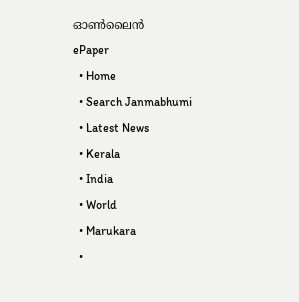ഓണ്‍ലൈന്‍
ePaper
  • Home
  • Search Janmabhumi
  • Latest News
  • Kerala
  • India
  • World
  • Marukara
  •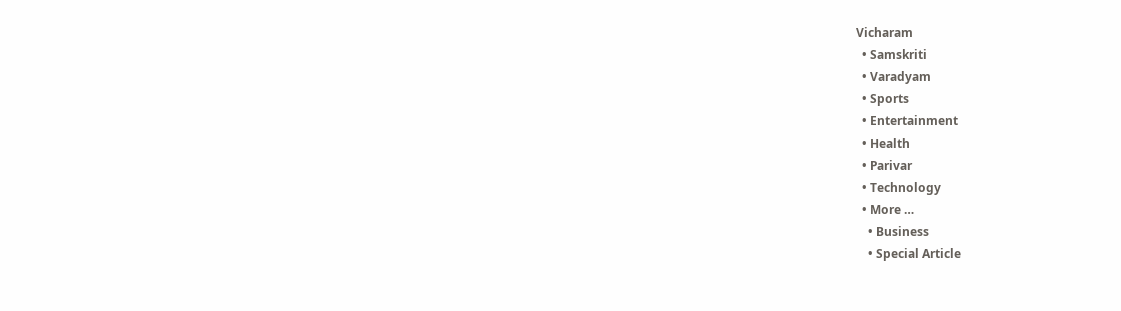Vicharam
  • Samskriti
  • Varadyam
  • Sports
  • Entertainment
  • Health
  • Parivar
  • Technology
  • More …
    • Business
    • Special Article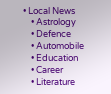• Local News
    • Astrology
    • Defence
    • Automobile
    • Education
    • Career
    • Literature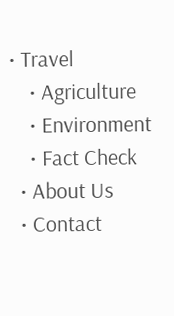• Travel
    • Agriculture
    • Environment
    • Fact Check
  • About Us
  • Contact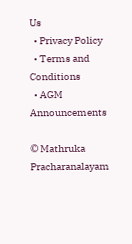Us
  • Privacy Policy
  • Terms and Conditions
  • AGM Announcements

© Mathruka Pracharanalayam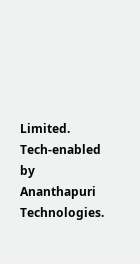Limited.
Tech-enabled by Ananthapuri Technologies.